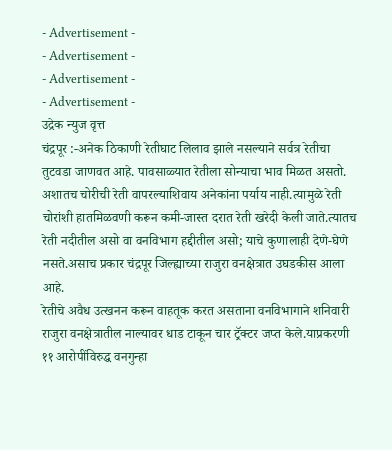- Advertisement -
- Advertisement -
- Advertisement -
- Advertisement -
उद्रेक न्युज वृत्त
चंद्रपूर :-अनेक ठिकाणी रेतीघाट लिलाव झाले नसल्याने सर्वत्र रेतीचा तुटवडा जाणवत आहे. पावसाळ्यात रेतीला सोन्याचा भाव मिळत असतो. अशातच चोरीची रेती वापरल्याशिवाय अनेकांना पर्याय नाही.त्यामुळे रेती चोरांशी हातमिळवणी करून कमी-जास्त दरात रेती खरेदी केली जाते.त्यातच रेती नदीतील असो वा वनविभाग हद्दीतील असो; याचे कुणालाही देणे-घेणे नसते.असाच प्रकार चंद्रपूर जिल्ह्याच्या राजुरा वनक्षेत्रात उघडकीस आला आहे.
रेतीचे अवैध उत्खनन करून वाहतूक करत असताना वनविभागाने शनिवारी राजुरा वनक्षेत्रातील नाल्यावर धाड टाकून चार ट्रॅक्टर जप्त केले.याप्रकरणी ११ आरोपींविरुद्ध वनगुन्हा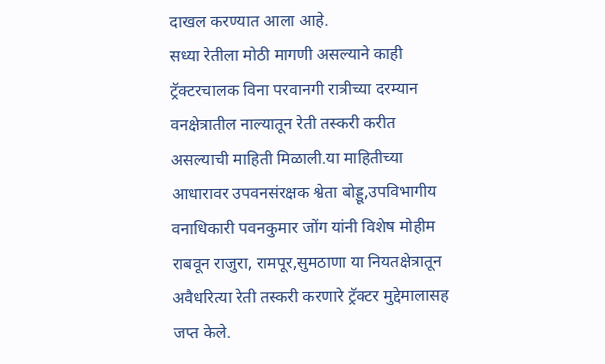दाखल करण्यात आला आहे.
सध्या रेतीला मोठी मागणी असल्याने काही ट्रॅक्टरचालक विना परवानगी रात्रीच्या दरम्यान वनक्षेत्रातील नाल्यातून रेती तस्करी करीत असल्याची माहिती मिळाली.या माहितीच्या आधारावर उपवनसंरक्षक श्वेता बोड्डू,उपविभागीय वनाधिकारी पवनकुमार जोंग यांनी विशेष मोहीम राबवून राजुरा, रामपूर,सुमठाणा या नियतक्षेत्रातून अवैधरित्या रेती तस्करी करणारे ट्रॅक्टर मुद्देमालासह जप्त केले.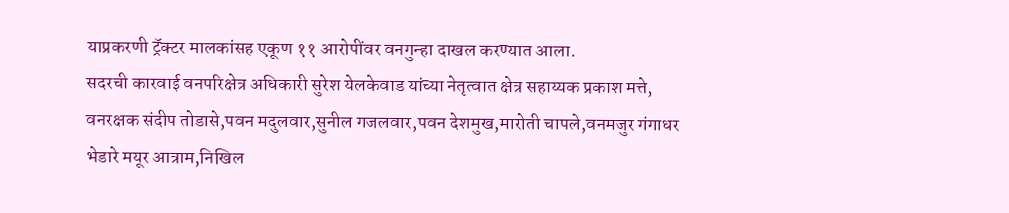याप्रकरणी ट्रॅक्टर मालकांसह एकूण ११ आरोपींवर वनगुन्हा दाखल करण्यात आला.
सदरची कारवाई वनपरिक्षेत्र अधिकारी सुरेश येलकेवाड यांच्या नेतृत्वात क्षेत्र सहाय्यक प्रकाश मत्ते, वनरक्षक संदीप तोडासे,पवन मदुलवार,सुनील गजलवार,पवन देशमुख,मारोती चापले,वनमजुर गंगाधर भेडारे मयूर आत्राम,निखिल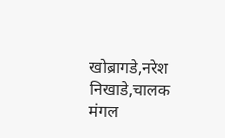खोब्रागडे,नरेश निखाडे,चालक मंगल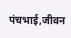पंचभाई,जीवन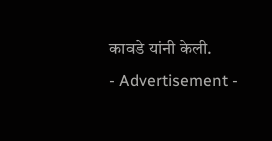कावडे यांनी केली.
- Advertisement -